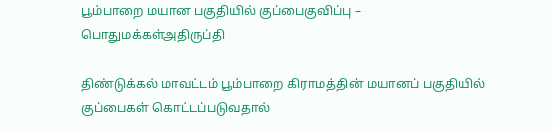பூம்பாறை மயான பகுதியில் குப்பைகுவிப்பு – பொதுமக்கள்அதிருப்தி

திண்டுக்கல் மாவட்டம் பூம்பாறை கிராமத்தின் மயானப் பகுதியில் குப்பைகள் கொட்டப்படுவதால்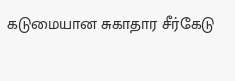கடுமையான சுகாதார சீர்கேடு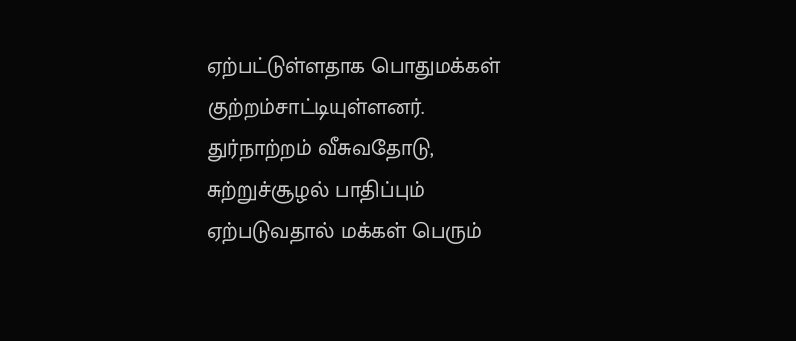ஏற்பட்டுள்ளதாக பொதுமக்கள் குற்றம்சாட்டியுள்ளனர். துர்நாற்றம் வீசுவதோடு, சுற்றுச்சூழல் பாதிப்பும் ஏற்படுவதால் மக்கள் பெரும்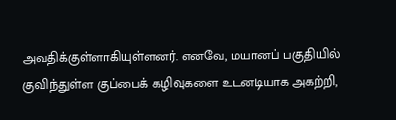அவதிக்குள்ளாகியுள்ளனர். எனவே, மயானப் பகுதியில் குவிந்துள்ள குப்பைக் கழிவுகளை உடனடியாக அகற்றி,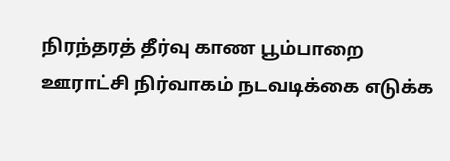நிரந்தரத் தீர்வு காண பூம்பாறை ஊராட்சி நிர்வாகம் நடவடிக்கை எடுக்க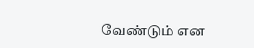வேண்டும் என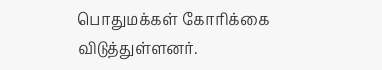பொதுமக்கள் கோரிக்கை விடுத்துள்ளனர்.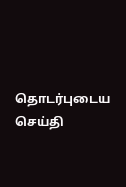தொடர்புடைய செய்தி